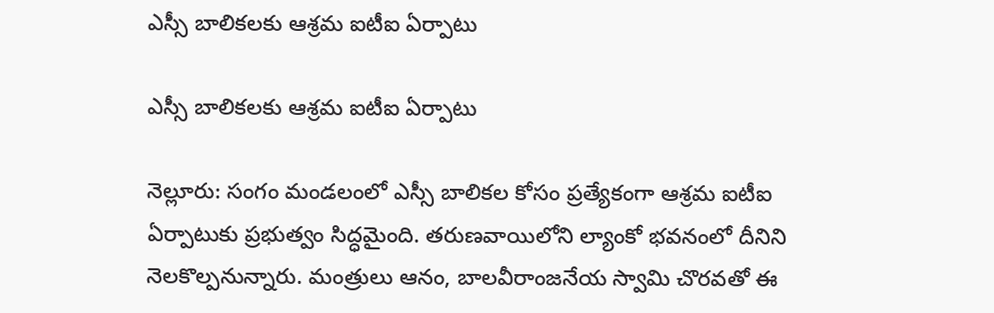ఎస్సీ బాలికలకు ఆశ్రమ ఐటీఐ ఏర్పాటు

ఎస్సీ బాలికలకు ఆశ్రమ ఐటీఐ ఏర్పాటు

నెల్లూరు: సంగం మండలంలో ఎస్సీ బాలికల కోసం ప్రత్యేకంగా ఆశ్రమ ఐటీఐ ఏర్పాటుకు ప్రభుత్వం సిద్ధమైంది. తరుణవాయిలోని ల్యాంకో భవనంలో దీనిని నెలకొల్పనున్నారు. మంత్రులు ఆనం, బాలవీరాంజనేయ స్వామి చొరవతో ఈ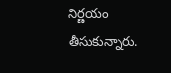నిర్ణయం తీసుకున్నారు.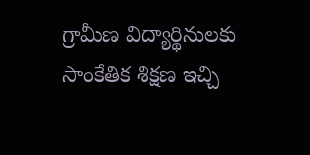గ్రామీణ విద్యార్థినులకు సాంకేతిక శిక్షణ ఇచ్చి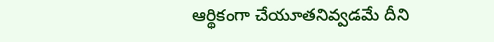ఆర్థికంగా చేయూతనివ్వడమే దీని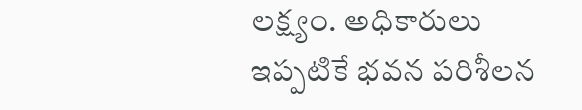లక్ష్యం. అధికారులు ఇప్పటికే భవన పరిశీలన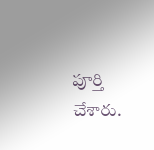పూర్తి చేశారు.